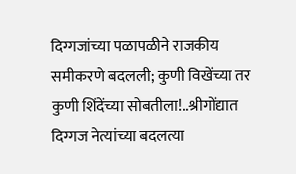दिग्गजांच्या पळापळीने राजकीय समीकरणे बदलली; कुणी विखेंच्या तर कुणी शिंदेंच्या सोबतीला!..श्रीगोंद्यात दिग्गज नेत्यांच्या बदलत्या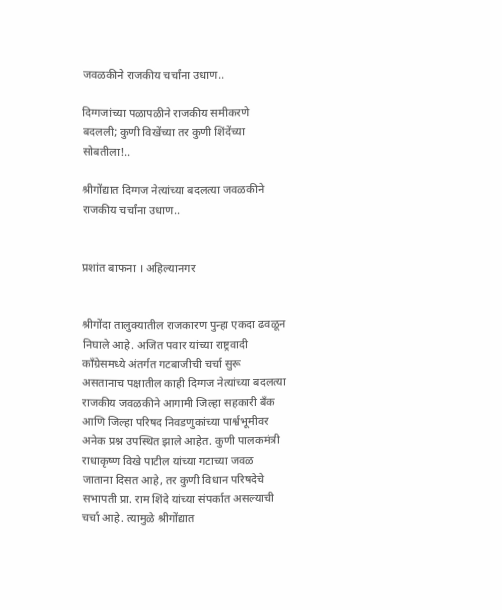जवळकीने राजकीय चर्चांना उधाण..

दिग्गजांच्या पळापळीने राजकीय समीकरणे बदलली; कुणी विखेंच्या तर कुणी शिंदेंच्या सोबतीला!..

श्रीगोंद्यात दिग्गज नेत्यांच्या बदलत्या जवळकीने राजकीय चर्चांना उधाण..


प्रशांत बाफना । अहिल्यानगर


श्रीगोंदा तालुक्यातील राजकारण पुन्हा एकदा ढवळून निघाले आहे. अजित पवार यांच्या राष्ट्रवादी काँग्रेसमध्ये अंतर्गत गटबाजीची चर्चा सुरू असतानाच पक्षातील काही दिग्गज नेत्यांच्या बदलत्या राजकीय जवळकीने आगामी जिल्हा सहकारी बँक आणि जिल्हा परिषद निवडणुकांच्या पार्श्वभूमीवर अनेक प्रश्न उपस्थित झाले आहेत. कुणी पालकमंत्री राधाकृष्ण विखे पाटील यांच्या गटाच्या जवळ जाताना दिसत आहे, तर कुणी विधान परिषदेचे सभापती प्रा. राम शिंदे यांच्या संपर्कात असल्याची चर्चा आहे. त्यामुळे श्रीगोंद्यात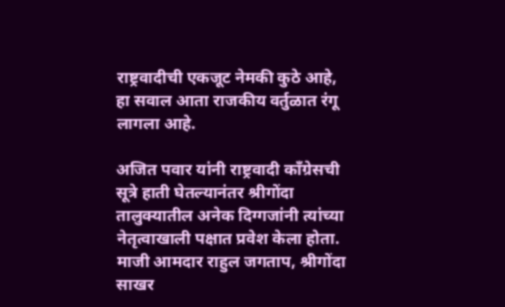राष्ट्रवादीची एकजूट नेमकी कुठे आहे, हा सवाल आता राजकीय वर्तुळात रंगू लागला आहे.

अजित पवार यांनी राष्ट्रवादी काँग्रेसची सूत्रे हाती घेतल्यानंतर श्रीगोंदा तालुक्यातील अनेक दिग्गजांनी त्यांच्या नेतृत्वाखाली पक्षात प्रवेश केला होता. माजी आमदार राहुल जगताप, श्रीगोंदा साखर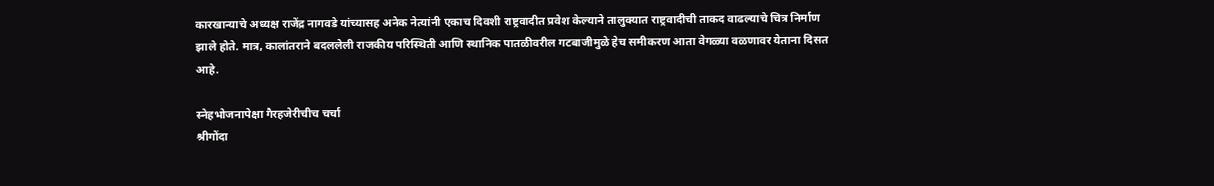कारखान्याचे अध्यक्ष राजेंद्र नागवडे यांच्यासह अनेक नेत्यांनी एकाच दिवशी राष्ट्रवादीत प्रवेश केल्याने तालुक्यात राष्ट्रवादीची ताकद वाढल्याचे चित्र निर्माण झाले होते. मात्र, कालांतराने बदललेली राजकीय परिस्थिती आणि स्थानिक पातळीवरील गटबाजीमुळे हेच समीकरण आता वेगळ्या वळणावर येताना दिसत आहे.

स्नेहभोजनापेक्षा गैरहजेरीचीच चर्चा
श्रीगोंदा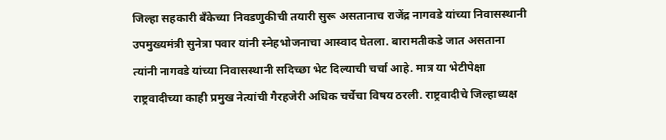जिल्हा सहकारी बँकेच्या निवडणुकीची तयारी सुरू असतानाच राजेंद्र नागवडे यांच्या निवासस्थानी उपमुख्यमंत्री सुनेत्रा पवार यांनी स्नेहभोजनाचा आस्वाद घेतला. बारामतीकडे जात असताना त्यांनी नागवडे यांच्या निवासस्थानी सदिच्छा भेट दिल्याची चर्चा आहे. मात्र या भेटीपेक्षा राष्ट्रवादीच्या काही प्रमुख नेत्यांची गैरहजेरी अधिक चर्चेचा विषय ठरली. राष्ट्रवादीचे जिल्हाध्यक्ष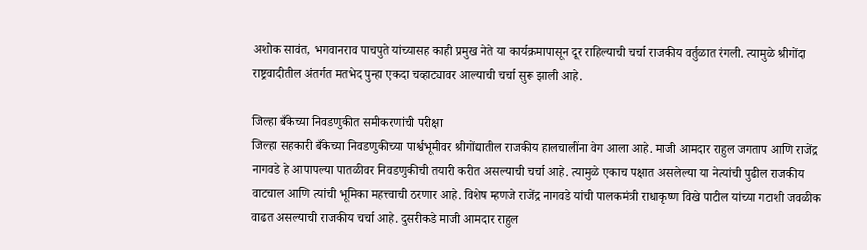अशोक सावंत, भगवानराव पाचपुते यांच्यासह काही प्रमुख नेते या कार्यक्रमापासून दूर राहिल्याची चर्चा राजकीय वर्तुळात रंगली. त्यामुळे श्रीगोंदा राष्ट्रवादीतील अंतर्गत मतभेद पुन्हा एकदा चव्हाट्यावर आल्याची चर्चा सुरू झाली आहे.

जिल्हा बँकेच्या निवडणुकीत समीकरणांची परीक्षा
जिल्हा सहकारी बँकेच्या निवडणुकीच्या पार्श्वभूमीवर श्रीगोंद्यातील राजकीय हालचालींना वेग आला आहे. माजी आमदार राहुल जगताप आणि राजेंद्र नागवडे हे आपापल्या पातळीवर निवडणुकीची तयारी करीत असल्याची चर्चा आहे. त्यामुळे एकाच पक्षात असलेल्या या नेत्यांची पुढील राजकीय वाटचाल आणि त्यांची भूमिका महत्त्वाची ठरणार आहे. विशेष म्हणजे राजेंद्र नागवडे यांची पालकमंत्री राधाकृष्ण विखे पाटील यांच्या गटाशी जवळीक वाढत असल्याची राजकीय चर्चा आहे. दुसरीकडे माजी आमदार राहुल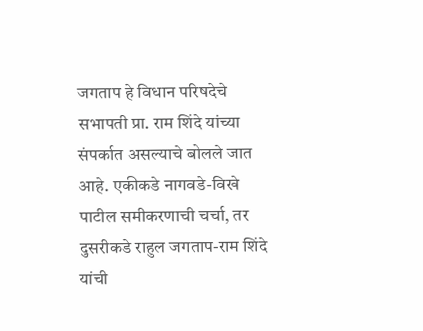जगताप हे विधान परिषदेचे सभापती प्रा. राम शिंदे यांच्या संपर्कात असल्याचे बोलले जात आहे. एकीकडे नागवडे-विखे पाटील समीकरणाची चर्चा, तर दुसरीकडे राहुल जगताप-राम शिंदे यांची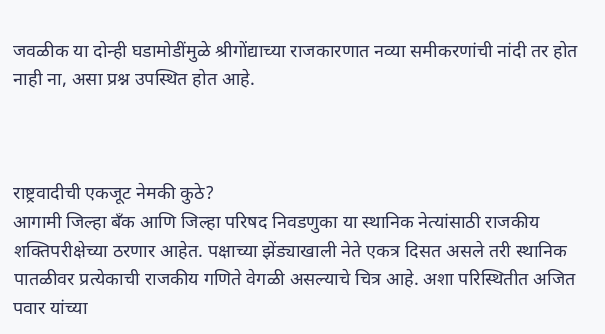जवळीक या दोन्ही घडामोडींमुळे श्रीगोंद्याच्या राजकारणात नव्या समीकरणांची नांदी तर होत नाही ना, असा प्रश्न उपस्थित होत आहे.



राष्ट्रवादीची एकजूट नेमकी कुठे?
आगामी जिल्हा बँक आणि जिल्हा परिषद निवडणुका या स्थानिक नेत्यांसाठी राजकीय शक्तिपरीक्षेच्या ठरणार आहेत. पक्षाच्या झेंड्याखाली नेते एकत्र दिसत असले तरी स्थानिक पातळीवर प्रत्येकाची राजकीय गणिते वेगळी असल्याचे चित्र आहे. अशा परिस्थितीत अजित पवार यांच्या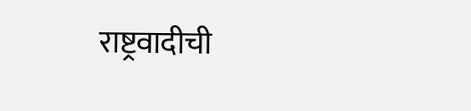राष्ट्रवादीची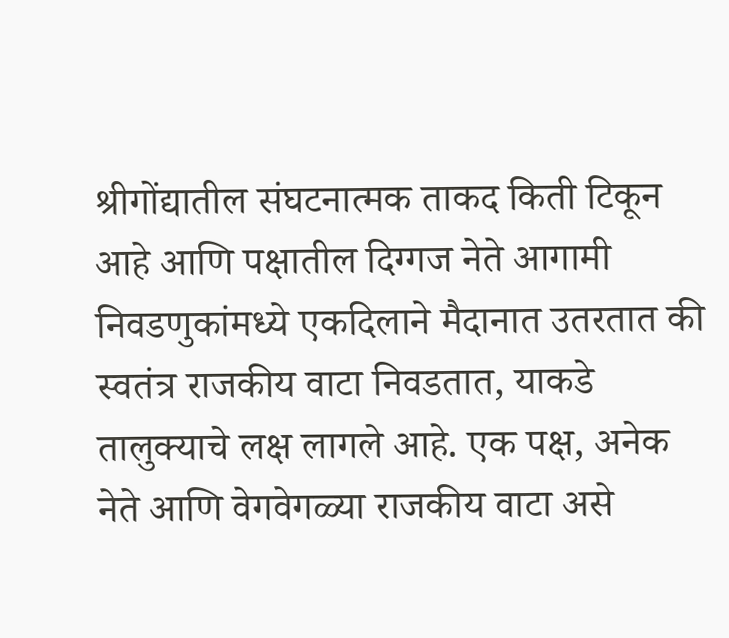श्रीगोंद्यातील संघटनात्मक ताकद किती टिकून आहे आणि पक्षातील दिग्गज नेते आगामी निवडणुकांमध्ये एकदिलाने मैदानात उतरतात की स्वतंत्र राजकीय वाटा निवडतात, याकडे तालुक्याचे लक्ष लागले आहे. एक पक्ष, अनेक नेते आणि वेगवेगळ्या राजकीय वाटा असे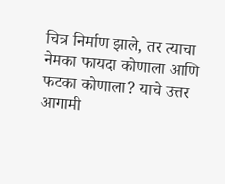चित्र निर्माण झाले, तर त्याचा नेमका फायदा कोणाला आणि फटका कोणाला? याचे उत्तर आगामी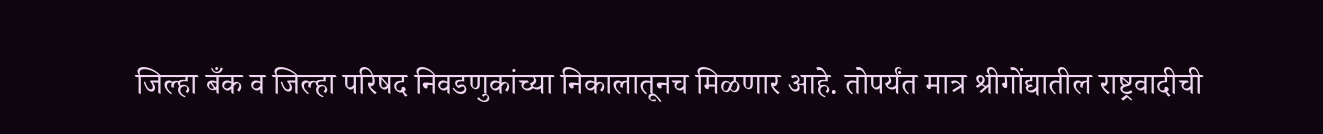जिल्हा बँक व जिल्हा परिषद निवडणुकांच्या निकालातूनच मिळणार आहे. तोपर्यंत मात्र श्रीगोंद्यातील राष्ट्रवादीची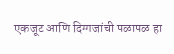एकजूट आणि दिग्गजांची पळापळ हा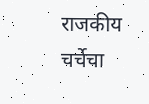राजकीय चर्चेचा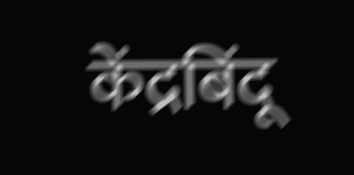केंद्रबिंदू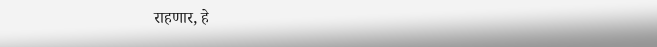राहणार, हे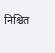निश्चित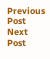Previous Post Next Post